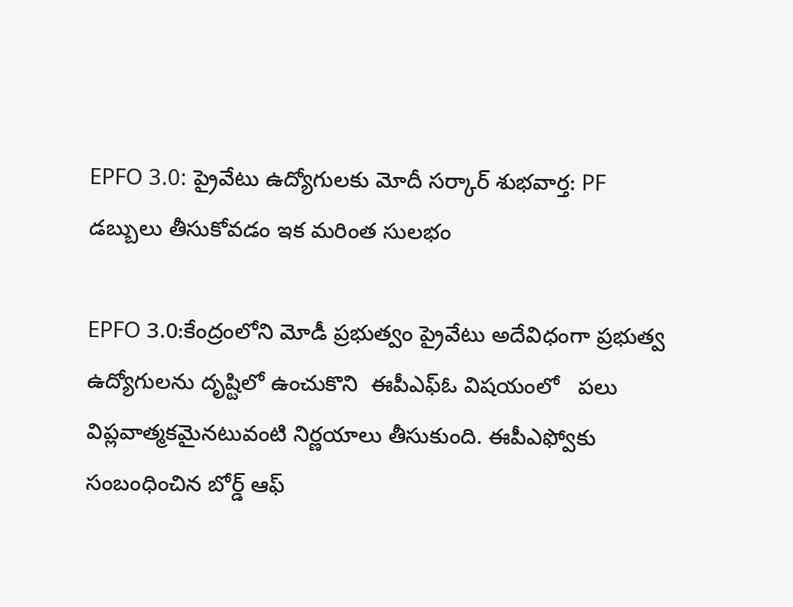EPFO 3.0: ప్రైవేటు ఉద్యోగులకు మోదీ సర్కార్ శుభవార్త: PF డబ్బులు తీసుకోవడం ఇక మరింత సులభం

EPFO 3.0:కేంద్రంలోని మోడీ ప్రభుత్వం ప్రైవేటు అదేవిధంగా ప్రభుత్వ ఉద్యోగులను దృష్టిలో ఉంచుకొని  ఈపీఎఫ్ఓ విషయంలో   పలు విప్లవాత్మకమైనటువంటి నిర్ణయాలు తీసుకుంది. ఈపీఎఫ్వోకు సంబంధించిన బోర్డ్ ఆఫ్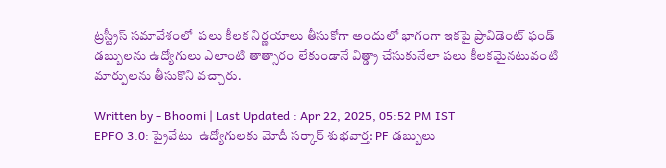ట్రస్ట్రీస్ సమావేశంలో  పలు కీలక నిర్ణయాలు తీసుకోగా అందులో భాగంగా ఇకపై ప్రావిడెంట్ ఫండ్ డబ్బులను ఉద్యోగులు ఎలాంటి తాత్సారం లేకుండానే విత్డ్రా చేసుకునేలా పలు కీలకమైనటువంటి మార్పులను తీసుకొని వచ్చారు.

Written by - Bhoomi | Last Updated : Apr 22, 2025, 05:52 PM IST
EPFO 3.0: ప్రైవేటు  ఉద్యోగులకు మోదీ సర్కార్ శుభవార్త: PF డబ్బులు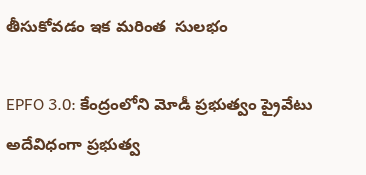తీసుకోవడం ఇక మరింత  సులభం

EPFO 3.0: కేంద్రంలోని మోడీ ప్రభుత్వం ప్రైవేటు అదేవిధంగా ప్రభుత్వ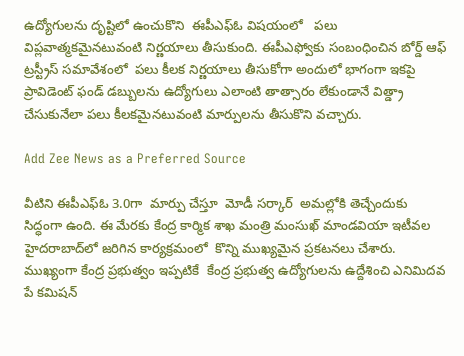ఉద్యోగులను దృష్టిలో ఉంచుకొని  ఈపీఎఫ్ఓ విషయంలో   పలు విప్లవాత్మకమైనటువంటి నిర్ణయాలు తీసుకుంది. ఈపీఎఫ్వోకు సంబంధించిన బోర్డ్ ఆఫ్ ట్రస్ట్రీస్ సమావేశంలో  పలు కీలక నిర్ణయాలు తీసుకోగా అందులో భాగంగా ఇకపై ప్రావిడెంట్ ఫండ్ డబ్బులను ఉద్యోగులు ఎలాంటి తాత్సారం లేకుండానే విత్డ్రా చేసుకునేలా పలు కీలకమైనటువంటి మార్పులను తీసుకొని వచ్చారు.

Add Zee News as a Preferred Source

వీటిని ఈపీఎఫ్ఓ 3.0గా  మార్పు చేస్తూ  మోడీ సర్కార్  అమల్లోకి తెచ్చేందుకు సిద్ధంగా ఉంది. ఈ మేరకు కేంద్ర కార్మిక శాఖ మంత్రి మంసుఖ్ మాండవియా ఇటీవల హైదరాబాద్‌లో జరిగిన కార్యక్రమంలో  కొన్ని ముఖ్యమైన ప్రకటనలు చేశారు. ముఖ్యంగా కేంద్ర ప్రభుత్వం ఇప్పటికే  కేంద్ర ప్రభుత్వ ఉద్యోగులను ఉద్దేశించి ఎనిమిదవ పే కమిషన్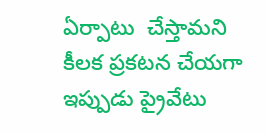ఏర్పాటు  చేస్తామని కీలక ప్రకటన చేయగా ఇప్పుడు ప్రైవేటు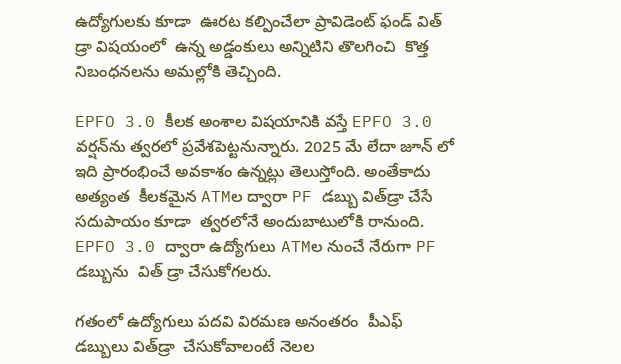ఉద్యోగులకు కూడా  ఊరట కల్పించేలా ప్రావిడెంట్ ఫండ్ విత్ డ్రా విషయంలో  ఉన్న అడ్డంకులు అన్నిటిని తొలగించి  కొత్త నిబంధనలను అమల్లోకి తెచ్చింది.

EPFO 3.0 కీలక అంశాల విషయానికి వస్తే EPFO 3.0 వర్షన్‌ను త్వరలో ప్రవేశపెట్టనున్నారు. 2025 మే లేదా జూన్ లో ఇది ప్రారంభించే అవకాశం ఉన్నట్లు తెలుస్తోంది. అంతేకాదు అత్యంత  కీలకమైన ATMల ద్వారా PF డబ్బు విత్‌డ్రా చేసే సదుపాయం కూడా  త్వరలోనే అందుబాటులోకి రానుంది. EPFO 3.0 ద్వారా ఉద్యోగులు ATMల నుంచే నేరుగా PF డబ్బును  విత్ డ్రా చేసుకోగలరు.

గతంలో ఉద్యోగులు పదవి విరమణ అనంతరం  పీఎఫ్ డబ్బులు విత్‌డ్రా  చేసుకోవాలంటే నెలల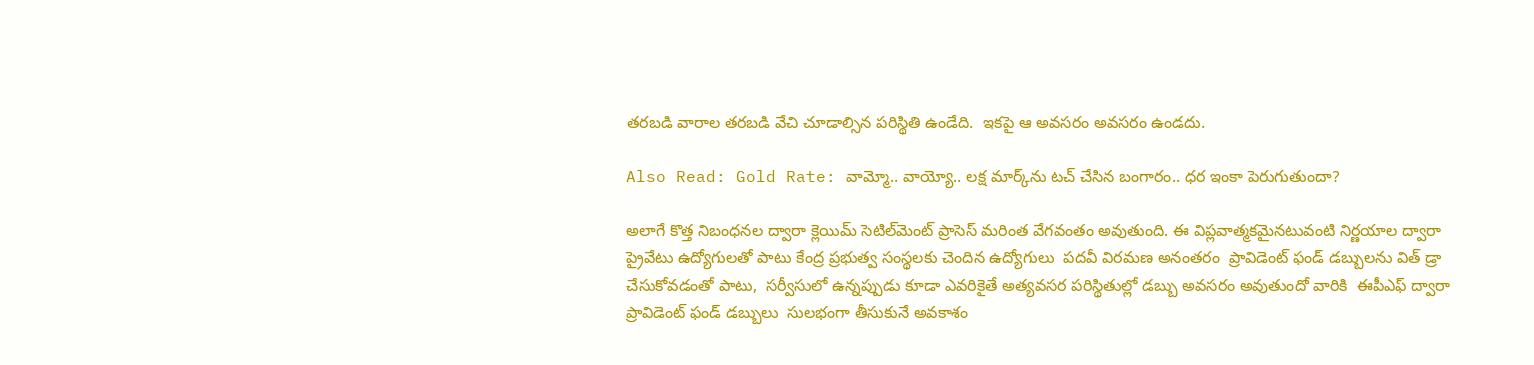తరబడి వారాల తరబడి వేచి చూడాల్సిన పరిస్థితి ఉండేది.  ఇకపై ఆ అవసరం అవసరం ఉండదు.

Also Read: Gold Rate: వామ్మో.. వాయ్యో.. లక్ష మార్క్‌ను టచ్‌ చేసిన బంగారం.. ధర ఇంకా పెరుగుతుందా?

అలాగే కొత్త నిబంధనల ద్వారా క్లెయిమ్ సెటిల్‌మెంట్ ప్రాసెస్ మరింత వేగవంతం అవుతుంది. ఈ విప్లవాత్మకమైనటువంటి నిర్ణయాల ద్వారా   ప్రైవేటు ఉద్యోగులతో పాటు కేంద్ర ప్రభుత్వ సంస్థలకు చెందిన ఉద్యోగులు  పదవీ విరమణ అనంతరం  ప్రావిడెంట్ ఫండ్ డబ్బులను విత్ డ్రా చేసుకోవడంతో పాటు,  సర్వీసులో ఉన్నప్పుడు కూడా ఎవరికైతే అత్యవసర పరిస్థితుల్లో డబ్బు అవసరం అవుతుందో వారికి  ఈపీఎఫ్ ద్వారా ప్రావిడెంట్ ఫండ్ డబ్బులు  సులభంగా తీసుకునే అవకాశం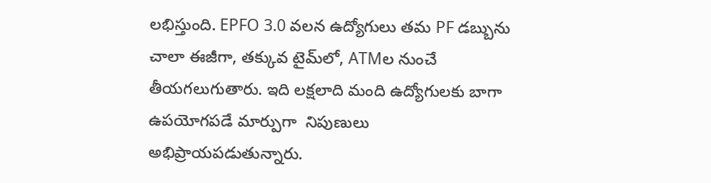లభిస్తుంది. EPFO 3.0 వలన ఉద్యోగులు తమ PF డబ్బును చాలా ఈజీగా, తక్కువ టైమ్‌లో, ATMల నుంచే తీయగలుగుతారు. ఇది లక్షలాది మంది ఉద్యోగులకు బాగా ఉపయోగపడే మార్పుగా  నిపుణులు అభిప్రాయపడుతున్నారు.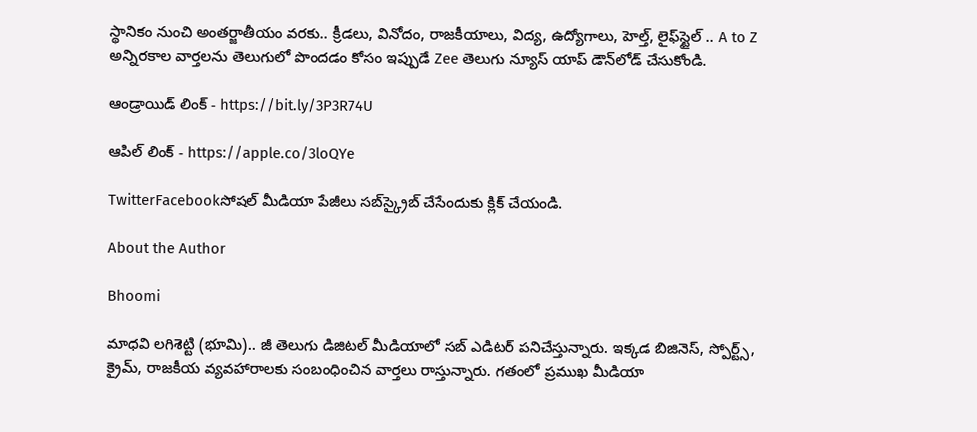స్థానికం నుంచి అంతర్జాతీయం వరకు.. క్రీడలు, వినోదం, రాజకీయాలు, విద్య, ఉద్యోగాలు, హెల్త్, లైఫ్‌స్టైల్ .. A to Z అన్నిరకాల వార్తలను తెలుగులో పొందడం కోసం ఇప్పుడే Zee తెలుగు న్యూస్ యాప్ డౌన్‌లోడ్ చేసుకోండి.

ఆండ్రాయిడ్ లింక్ - https://bit.ly/3P3R74U

ఆపిల్ లింక్ - https://apple.co/3loQYe

TwitterFacebookసోషల్ మీడియా పేజీలు సబ్‌స్క్రైబ్ చేసేందుకు క్లిక్ చేయండి.

About the Author

Bhoomi

మాధవి లగిశెట్టి (భూమి).. జీ తెలుగు డిజిటల్ మీడియాలో సబ్ ఎడిటర్ పనిచేస్తున్నారు. ఇక్కడ బిజినెస్, స్పోర్ట్స్, క్రైమ్, రాజకీయ వ్యవహారాలకు సంబంధించిన వార్తలు రాస్తున్నారు. గతంలో ప్రముఖ మీడియా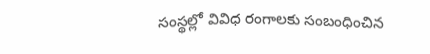సంస్థల్లో వివిధ రంగాలకు సంబంధించిన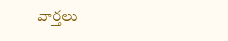వార్తలు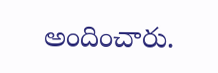అందించారు.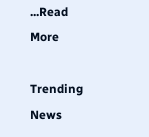...Read More

Trending News